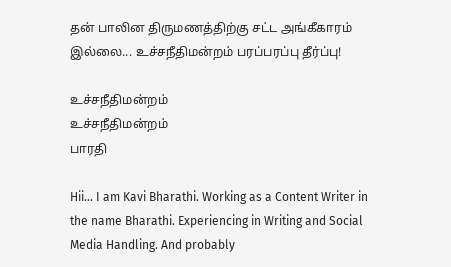தன் பாலின திருமணத்திற்கு சட்ட அங்கீகாரம் இல்லை... உச்சநீதிமன்றம் பரப்பரப்பு தீர்ப்பு!

உச்சநீதிமன்றம்
உச்சநீதிமன்றம்
பாரதி

Hii… I am Kavi Bharathi. Working as a Content Writer in the name Bharathi. Experiencing in Writing and Social Media Handling. And probably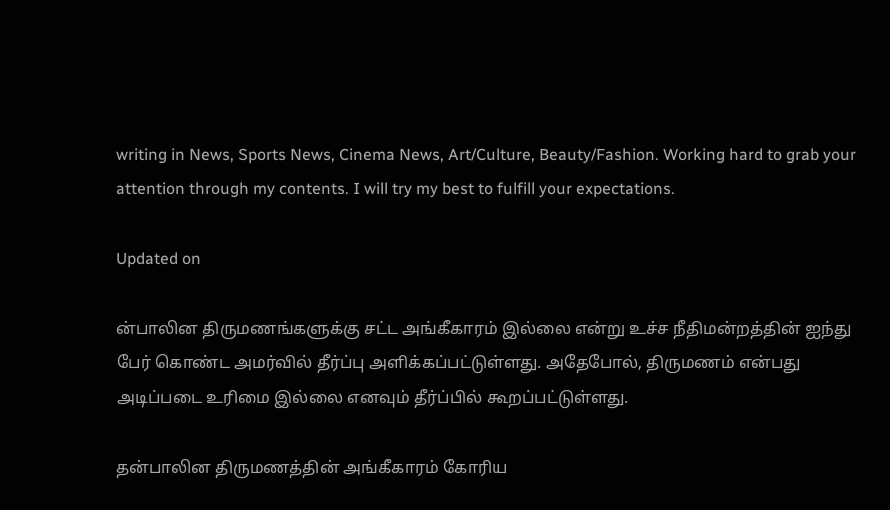writing in News, Sports News, Cinema News, Art/Culture, Beauty/Fashion. Working hard to grab your attention through my contents. I will try my best to fulfill your expectations.

Updated on

ன்பாலின திருமணங்களுக்கு சட்ட அங்கீகாரம் இல்லை என்று உச்ச நீதிமன்றத்தின் ஐந்து பேர் கொண்ட அமர்வில் தீர்ப்பு அளிக்கப்பட்டுள்ளது. அதேபோல், திருமணம் என்பது அடிப்படை உரிமை இல்லை எனவும் தீர்ப்பில் கூறப்பட்டுள்ளது.

தன்பாலின திருமணத்தின் அங்கீகாரம் கோரிய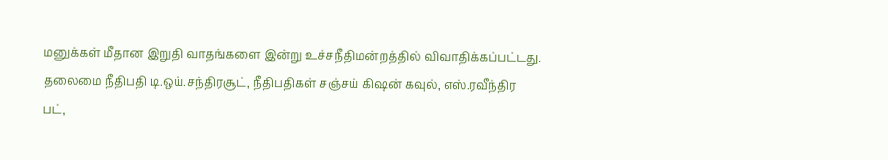மனுக்கள் மீதான இறுதி வாதங்களை இன்று உச்சநீதிமன்றத்தில் விவாதிக்கப்பட்டது. தலைமை நீதிபதி டி.ஒய்.சந்திரசூட், நீதிபதிகள் சஞ்சய் கிஷன் கவுல், எஸ்.ரவீந்திர பட்,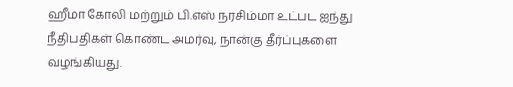ஹீமா கோலி மற்றும் பி.எஸ் நரசிம்மா உட்பட ஐந்து நீதிபதிகள் கொண்ட அமர்வு, நான்கு தீர்ப்புகளை வழங்கியது.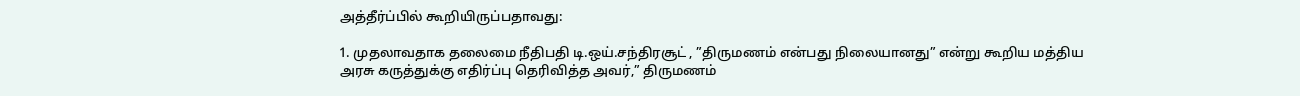அத்தீர்ப்பில் கூறியிருப்பதாவது:

1. முதலாவதாக தலைமை நீதிபதி டி.ஒய்.சந்திரசூட் , ”திருமணம் என்பது நிலையானது” என்று கூறிய மத்திய அரசு கருத்துக்கு எதிர்ப்பு தெரிவித்த அவர்,” திருமணம்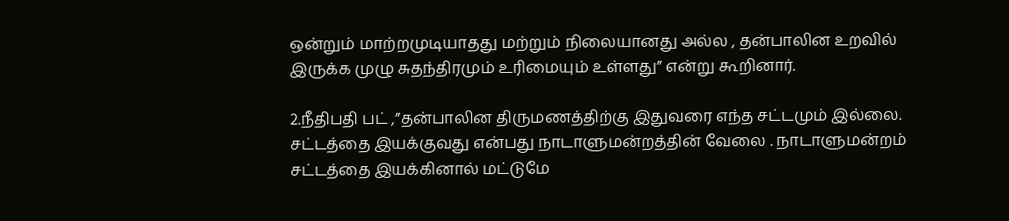ஒன்றும் மாற்றமுடியாதது மற்றும் நிலையானது அல்ல , தன்பாலின உறவில் இருக்க முழு சுதந்திரமும் உரிமையும் உள்ளது” என்று கூறினார்.

2.நீதிபதி பட் ,”தன்பாலின திருமணத்திற்கு இதுவரை எந்த சட்டமும் இல்லை. சட்டத்தை இயக்குவது என்பது நாடாளுமன்றத்தின் வேலை . நாடாளுமன்றம் சட்டத்தை இயக்கினால் மட்டுமே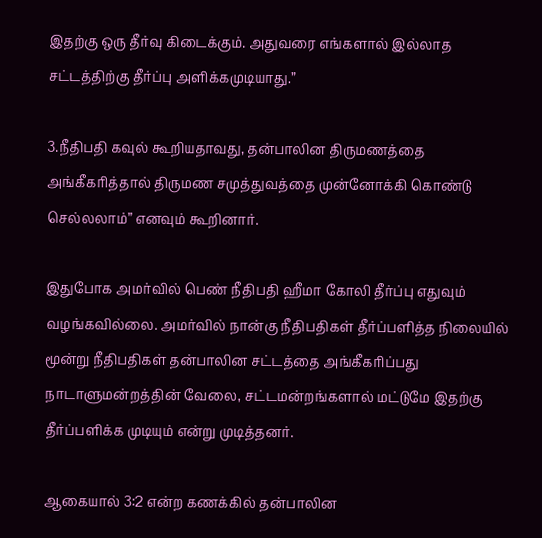இதற்கு ஒரு தீர்வு கிடைக்கும். அதுவரை எங்களால் இல்லாத சட்டத்திற்கு தீர்ப்பு அளிக்கமுடியாது.”

3.நீதிபதி கவுல் கூறியதாவது, தன்பாலின திருமணத்தை அங்கீகரித்தால் திருமண சமுத்துவத்தை முன்னோக்கி கொண்டு செல்லலாம்” எனவும் கூறினார்.

இதுபோக அமர்வில் பெண் நீதிபதி ஹீமா கோலி தீர்ப்பு எதுவும் வழங்கவில்லை. அமர்வில் நான்கு நீதிபதிகள் தீர்ப்பளித்த நிலையில் மூன்று நீதிபதிகள் தன்பாலின சட்டத்தை அங்கீகரிப்பது நாடாளுமன்றத்தின் வேலை, சட்டமன்றங்களால் மட்டுமே இதற்கு தீர்ப்பளிக்க முடியும் என்று முடித்தனர்.

ஆகையால் 3:2 என்ற கணக்கில் தன்பாலின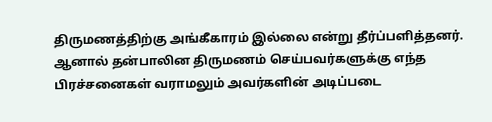திருமணத்திற்கு அங்கீகாரம் இல்லை என்று தீர்ப்பளித்தனர். ஆனால் தன்பாலின திருமணம் செய்பவர்களுக்கு எந்த பிரச்சனைகள் வராமலும் அவர்களின் அடிப்படை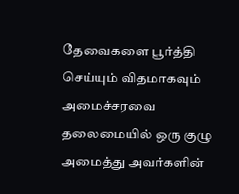தேவைகளை பூர்த்தி செய்யும் விதமாகவும் அமைச்சரவை தலைமையில் ஒரு குழு அமைத்து அவர்களின்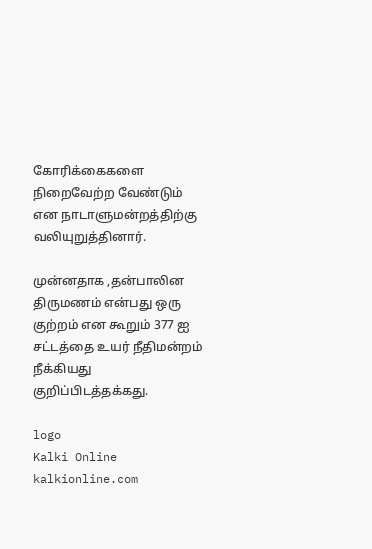கோரிக்கைகளை நிறைவேற்ற வேண்டும் என நாடாளுமன்றத்திற்கு வலியுறுத்தினார்.

முன்னதாக ,தன்பாலின திருமணம் என்பது ஒரு குற்றம் என கூறும் 377 ஐ சட்டத்தை உயர் நீதிமன்றம் நீக்கியது குறிப்பிடத்தக்கது.

logo
Kalki Online
kalkionline.com